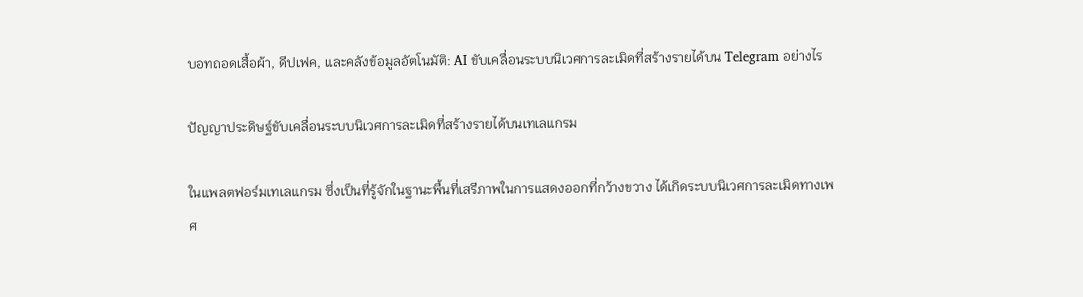บอทถอดเสื้อผ้า, ดีปเฟค, และคลังข้อมูลอัตโนมัติ: AI ขับเคลื่อนระบบนิเวศการละเมิดที่สร้างรายได้บน Telegram อย่างไร

ปัญญาประดิษฐ์ขับเคลื่อนระบบนิเวศการละเมิดที่สร้างรายได้บนเทเลแกรม

ในแพลตฟอร์มเทเลแกรม ซึ่งเป็นที่รู้จักในฐานะพื้นที่เสรีภาพในการแสดงออกที่กว้างขวาง ได้เกิดระบบนิเวศการละเมิดทางเพศ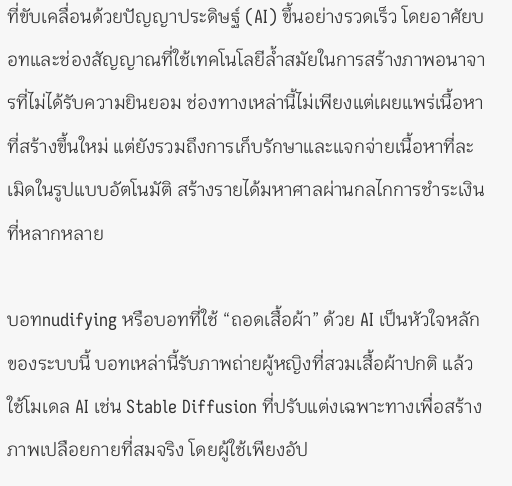ที่ขับเคลื่อนด้วยปัญญาประดิษฐ์ (AI) ขึ้นอย่างรวดเร็ว โดยอาศัยบอทและช่องสัญญาณที่ใช้เทคโนโลยีล้ำสมัยในการสร้างภาพอนาจารที่ไม่ได้รับความยินยอม ช่องทางเหล่านี้ไม่เพียงแต่เผยแพร่เนื้อหาที่สร้างขึ้นใหม่ แต่ยังรวมถึงการเก็บรักษาและแจกจ่ายเนื้อหาที่ละเมิดในรูปแบบอัตโนมัติ สร้างรายได้มหาศาลผ่านกลไกการชำระเงินที่หลากหลาย

บอทnudifying หรือบอทที่ใช้ “ถอดเสื้อผ้า” ด้วย AI เป็นหัวใจหลักของระบบนี้ บอทเหล่านี้รับภาพถ่ายผู้หญิงที่สวมเสื้อผ้าปกติ แล้วใช้โมเดล AI เช่น Stable Diffusion ที่ปรับแต่งเฉพาะทางเพื่อสร้างภาพเปลือยกายที่สมจริง โดยผู้ใช้เพียงอัป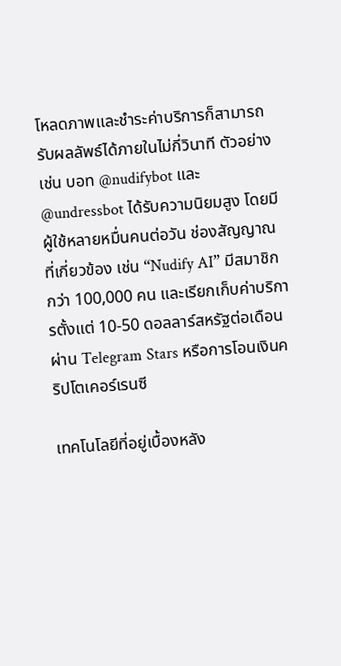โหลดภาพและชำระค่าบริการก็สามารถรับผลลัพธ์ได้ภายในไม่กี่วินาที ตัวอย่างเช่น บอท @nudifybot และ @undressbot ได้รับความนิยมสูง โดยมีผู้ใช้หลายหมื่นคนต่อวัน ช่องสัญญาณที่เกี่ยวข้อง เช่น “Nudify AI” มีสมาชิกกว่า 100,000 คน และเรียกเก็บค่าบริการตั้งแต่ 10-50 ดอลลาร์สหรัฐต่อเดือน ผ่าน Telegram Stars หรือการโอนเงินคริปโตเคอร์เรนซี

เทคโนโลยีที่อยู่เบื้องหลัง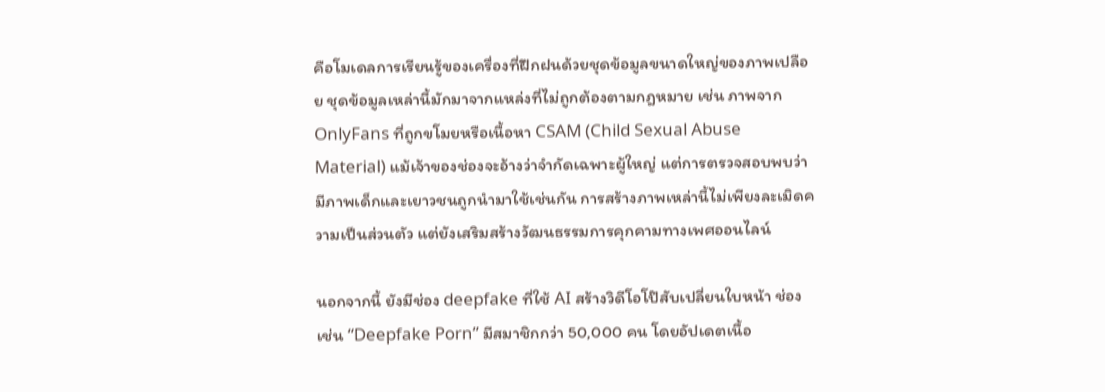คือโมเดลการเรียนรู้ของเครื่องที่ฝึกฝนด้วยชุดข้อมูลขนาดใหญ่ของภาพเปลือย ชุดข้อมูลเหล่านี้มักมาจากแหล่งที่ไม่ถูกต้องตามกฎหมาย เช่น ภาพจาก OnlyFans ที่ถูกขโมยหรือเนื้อหา CSAM (Child Sexual Abuse Material) แม้เจ้าของช่องจะอ้างว่าจำกัดเฉพาะผู้ใหญ่ แต่การตรวจสอบพบว่ามีภาพเด็กและเยาวชนถูกนำมาใช้เช่นกัน การสร้างภาพเหล่านี้ไม่เพียงละเมิดความเป็นส่วนตัว แต่ยังเสริมสร้างวัฒนธรรมการคุกคามทางเพศออนไลน์

นอกจากนี้ ยังมีช่อง deepfake ที่ใช้ AI สร้างวิดีโอโป๊สับเปลี่ยนใบหน้า ช่องเช่น “Deepfake Porn” มีสมาชิกกว่า 50,000 คน โดยอัปเดตเนื้อ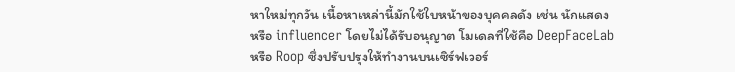หาใหม่ทุกวัน เนื้อหาเหล่านี้มักใช้ใบหน้าของบุคคลดัง เช่น นักแสดงหรือ influencer โดยไม่ได้รับอนุญาต โมเดลที่ใช้คือ DeepFaceLab หรือ Roop ซึ่งปรับปรุงให้ทำงานบนเซิร์ฟเวอร์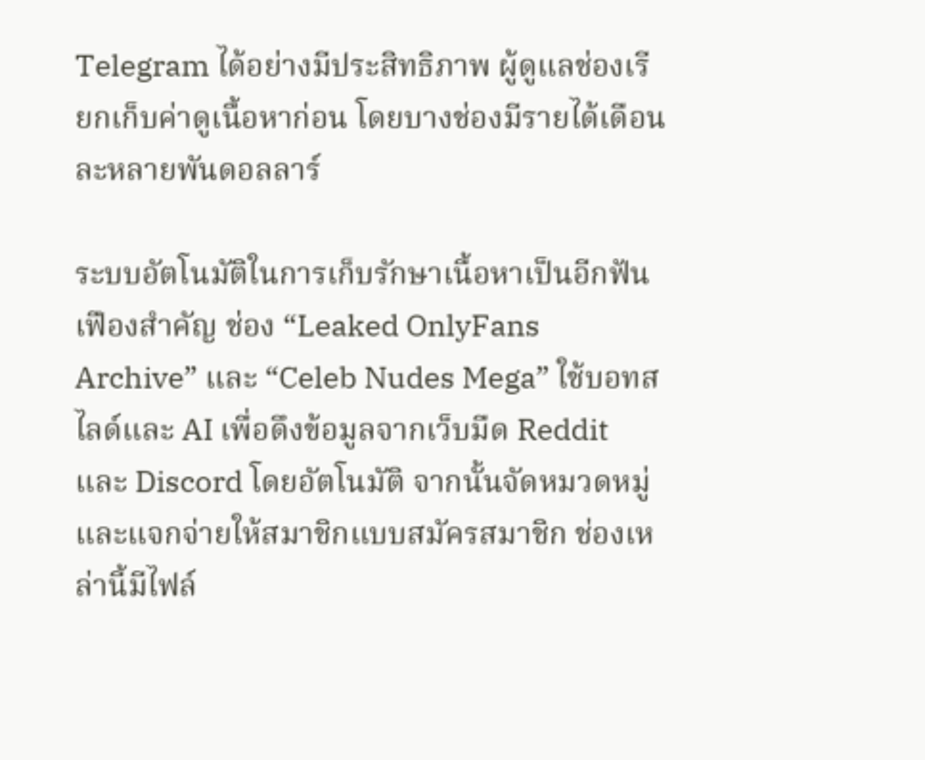Telegram ได้อย่างมีประสิทธิภาพ ผู้ดูแลช่องเรียกเก็บค่าดูเนื้อหาก่อน โดยบางช่องมีรายได้เดือนละหลายพันดอลลาร์

ระบบอัตโนมัติในการเก็บรักษาเนื้อหาเป็นอีกฟันเฟืองสำคัญ ช่อง “Leaked OnlyFans Archive” และ “Celeb Nudes Mega” ใช้บอทสไลด์และ AI เพื่อดึงข้อมูลจากเว็บมืด Reddit และ Discord โดยอัตโนมัติ จากนั้นจัดหมวดหมู่และแจกจ่ายให้สมาชิกแบบสมัครสมาชิก ช่องเหล่านี้มีไฟล์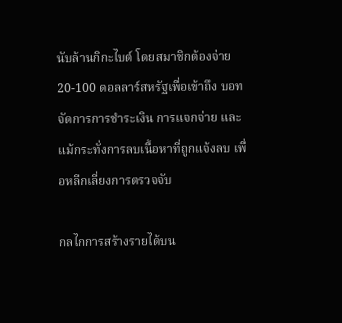นับล้านกิกะไบต์ โดยสมาชิกต้องจ่าย 20-100 ดอลลาร์สหรัฐเพื่อเข้าถึง บอทจัดการการชำระเงิน การแจกจ่าย และแม้กระทั่งการลบเนื้อหาที่ถูกแจ้งลบ เพื่อหลีกเลี่ยงการตรวจจับ

กลไกการสร้างรายได้บน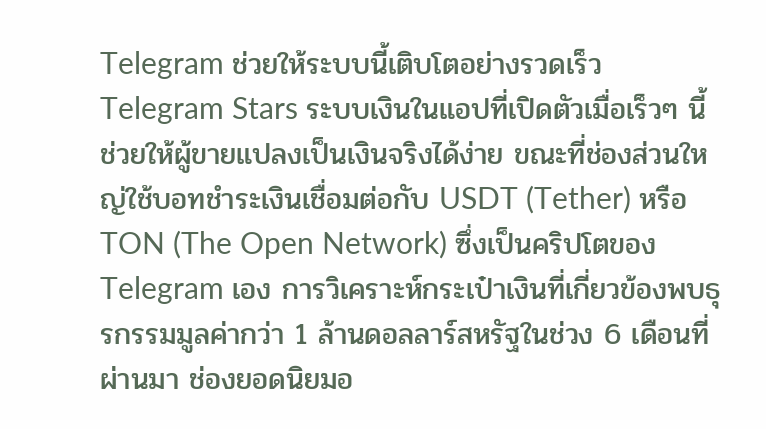Telegram ช่วยให้ระบบนี้เติบโตอย่างรวดเร็ว Telegram Stars ระบบเงินในแอปที่เปิดตัวเมื่อเร็วๆ นี้ ช่วยให้ผู้ขายแปลงเป็นเงินจริงได้ง่าย ขณะที่ช่องส่วนใหญ่ใช้บอทชำระเงินเชื่อมต่อกับ USDT (Tether) หรือ TON (The Open Network) ซึ่งเป็นคริปโตของ Telegram เอง การวิเคราะห์กระเป๋าเงินที่เกี่ยวข้องพบธุรกรรมมูลค่ากว่า 1 ล้านดอลลาร์สหรัฐในช่วง 6 เดือนที่ผ่านมา ช่องยอดนิยมอ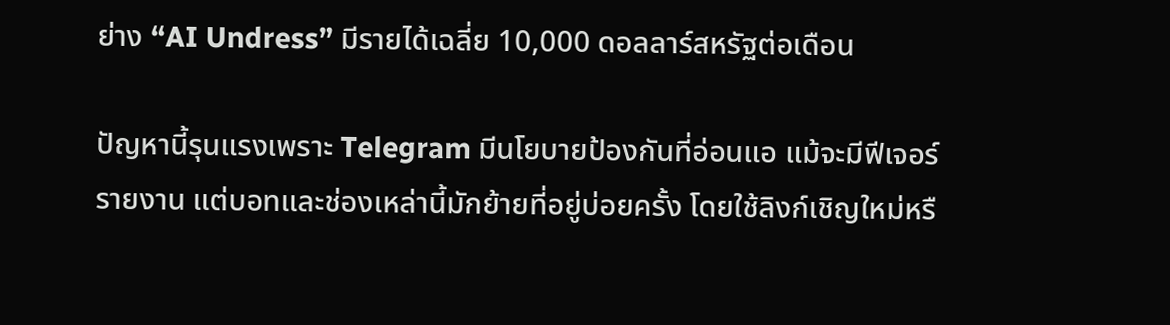ย่าง “AI Undress” มีรายได้เฉลี่ย 10,000 ดอลลาร์สหรัฐต่อเดือน

ปัญหานี้รุนแรงเพราะ Telegram มีนโยบายป้องกันที่อ่อนแอ แม้จะมีฟีเจอร์รายงาน แต่บอทและช่องเหล่านี้มักย้ายที่อยู่บ่อยครั้ง โดยใช้ลิงก์เชิญใหม่หรื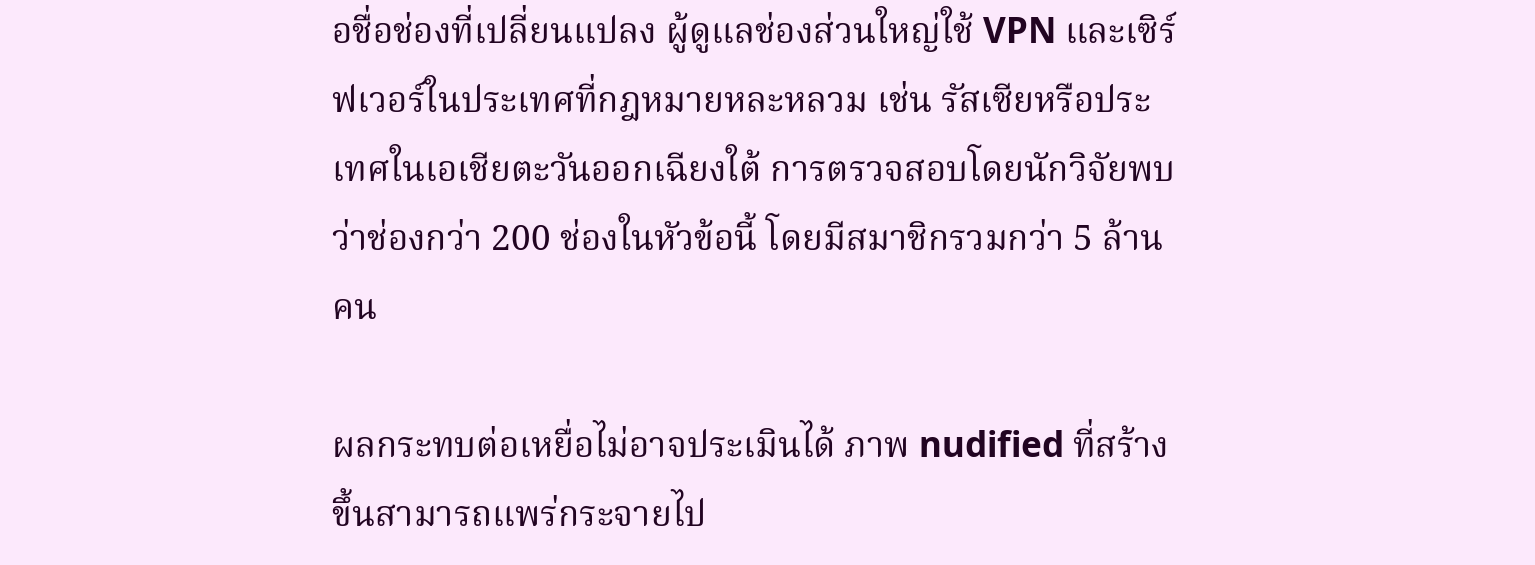อชื่อช่องที่เปลี่ยนแปลง ผู้ดูแลช่องส่วนใหญ่ใช้ VPN และเซิร์ฟเวอร์ในประเทศที่กฎหมายหละหลวม เช่น รัสเซียหรือประเทศในเอเชียตะวันออกเฉียงใต้ การตรวจสอบโดยนักวิจัยพบว่าช่องกว่า 200 ช่องในหัวข้อนี้ โดยมีสมาชิกรวมกว่า 5 ล้านคน

ผลกระทบต่อเหยื่อไม่อาจประเมินได้ ภาพ nudified ที่สร้างขึ้นสามารถแพร่กระจายไป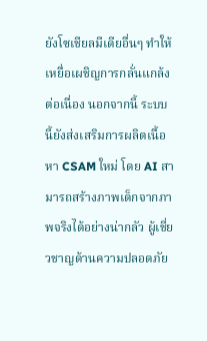ยังโซเชียลมีเดียอื่นๆ ทำให้เหยื่อเผชิญการกลั่นแกล้งต่อเนื่อง นอกจากนี้ ระบบนี้ยังส่งเสริมการผลิตเนื้อหา CSAM ใหม่ โดย AI สามารถสร้างภาพเด็กจากภาพจริงได้อย่างน่ากลัว ผู้เชี่ยวชาญด้านความปลอดภัย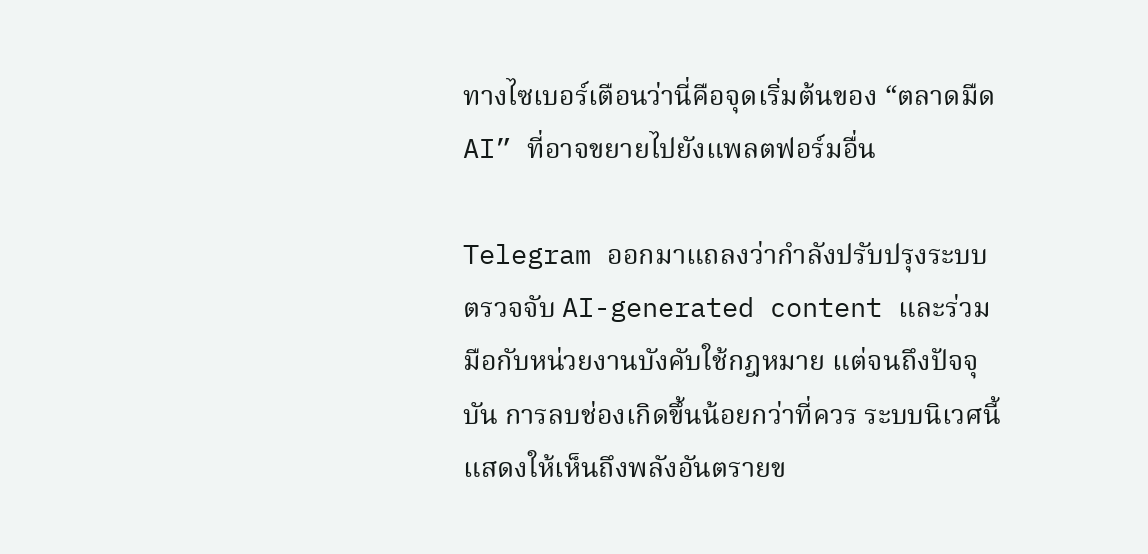ทางไซเบอร์เตือนว่านี่คือจุดเริ่มต้นของ “ตลาดมืด AI” ที่อาจขยายไปยังแพลตฟอร์มอื่น

Telegram ออกมาแถลงว่ากำลังปรับปรุงระบบตรวจจับ AI-generated content และร่วมมือกับหน่วยงานบังคับใช้กฎหมาย แต่จนถึงปัจจุบัน การลบช่องเกิดขึ้นน้อยกว่าที่ควร ระบบนิเวศนี้แสดงให้เห็นถึงพลังอันตรายข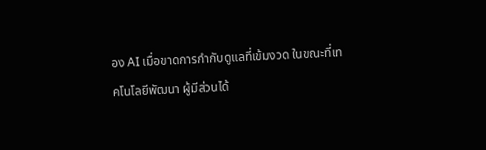อง AI เมื่อขาดการกำกับดูแลที่เข้มงวด ในขณะที่เทคโนโลยีพัฒนา ผู้มีส่วนได้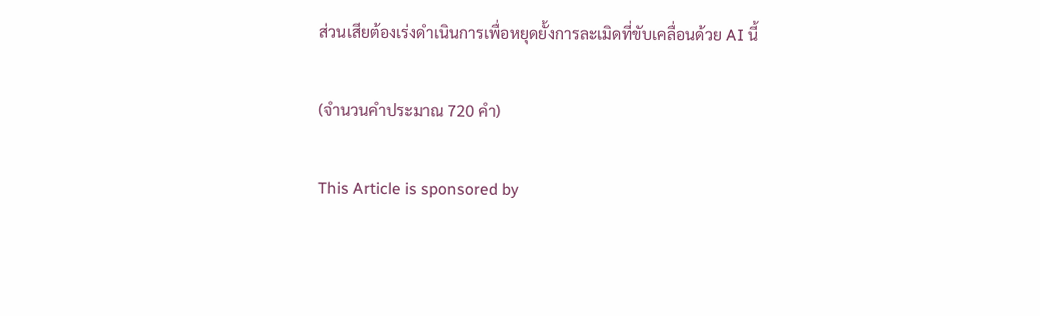ส่วนเสียต้องเร่งดำเนินการเพื่อหยุดยั้งการละเมิดที่ขับเคลื่อนด้วย AI นี้

(จำนวนคำประมาณ 720 คำ)

This Article is sponsored by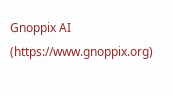Gnoppix AI (https://www.gnoppix.org)